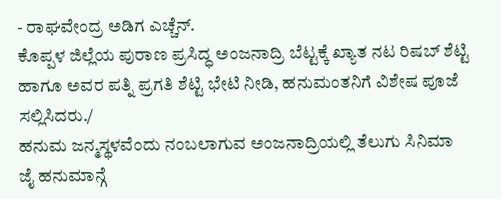- ರಾಘವೇಂದ್ರ ಅಡಿಗ ಎಚ್ಚೆನ್.
ಕೊಪ್ಪಳ ಜಿಲ್ಲೆಯ ಪುರಾಣ ಪ್ರಸಿದ್ಧ ಅಂಜನಾದ್ರಿ ಬೆಟ್ಟಕ್ಕೆ ಖ್ಯಾತ ನಟ ರಿಷಬ್ ಶೆಟ್ಟಿ ಹಾಗೂ ಅವರ ಪತ್ನಿ ಪ್ರಗತಿ ಶೆಟ್ಟಿ ಭೇಟಿ ನೀಡಿ, ಹನುಮಂತನಿಗೆ ವಿಶೇಷ ಪೂಜೆ ಸಲ್ಲಿಸಿದರು./
ಹನುಮ ಜನ್ಮಸ್ಥಳವೆಂದು ನಂಬಲಾಗುವ ಅಂಜನಾದ್ರಿಯಲ್ಲಿ ತೆಲುಗು ಸಿನಿಮಾ ಜೈ ಹನುಮಾನ್ಗೆ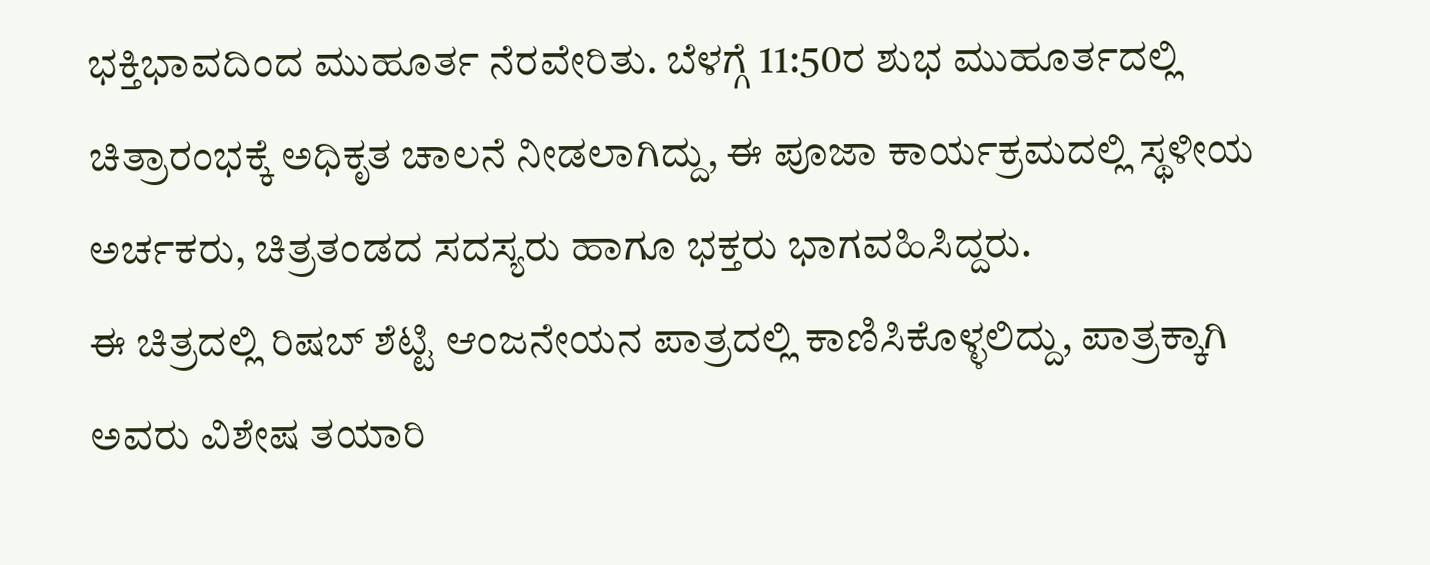ಭಕ್ತಿಭಾವದಿಂದ ಮುಹೂರ್ತ ನೆರವೇರಿತು. ಬೆಳಗ್ಗೆ 11:50ರ ಶುಭ ಮುಹೂರ್ತದಲ್ಲಿ ಚಿತ್ರಾರಂಭಕ್ಕೆ ಅಧಿಕೃತ ಚಾಲನೆ ನೀಡಲಾಗಿದ್ದು, ಈ ಪೂಜಾ ಕಾರ್ಯಕ್ರಮದಲ್ಲಿ ಸ್ಥಳೀಯ ಅರ್ಚಕರು, ಚಿತ್ರತಂಡದ ಸದಸ್ಯರು ಹಾಗೂ ಭಕ್ತರು ಭಾಗವಹಿಸಿದ್ದರು.
ಈ ಚಿತ್ರದಲ್ಲಿ ರಿಷಬ್ ಶೆಟ್ಟಿ ಆಂಜನೇಯನ ಪಾತ್ರದಲ್ಲಿ ಕಾಣಿಸಿಕೊಳ್ಳಲಿದ್ದು, ಪಾತ್ರಕ್ಕಾಗಿ ಅವರು ವಿಶೇಷ ತಯಾರಿ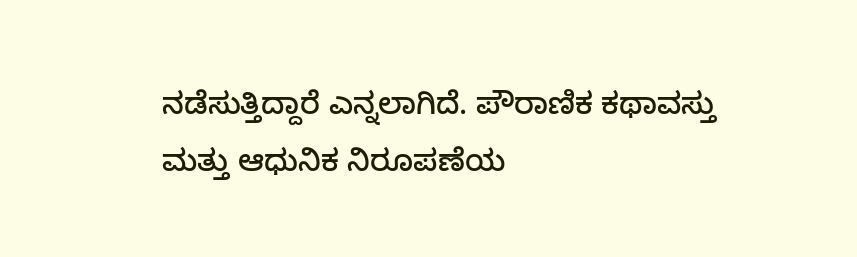ನಡೆಸುತ್ತಿದ್ದಾರೆ ಎನ್ನಲಾಗಿದೆ. ಪೌರಾಣಿಕ ಕಥಾವಸ್ತು ಮತ್ತು ಆಧುನಿಕ ನಿರೂಪಣೆಯ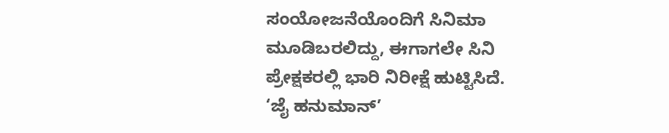ಸಂಯೋಜನೆಯೊಂದಿಗೆ ಸಿನಿಮಾ ಮೂಡಿಬರಲಿದ್ದು, ಈಗಾಗಲೇ ಸಿನಿ ಪ್ರೇಕ್ಷಕರಲ್ಲಿ ಭಾರಿ ನಿರೀಕ್ಷೆ ಹುಟ್ಟಿಸಿದೆ.
‘ಜೈ ಹನುಮಾನ್’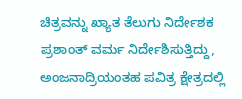ಚಿತ್ರವನ್ನು ಖ್ಯಾತ ತೆಲುಗು ನಿರ್ದೇಶಕ ಪ್ರಶಾಂತ್ ವರ್ಮ ನಿರ್ದೇಶಿಸುತ್ತಿದ್ದು, ಅಂಜನಾದ್ರಿಯಂತಹ ಪವಿತ್ರ ಕ್ಷೇತ್ರದಲ್ಲಿ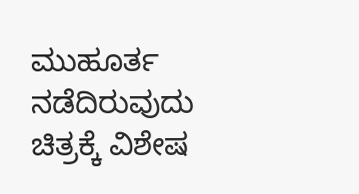ಮುಹೂರ್ತ ನಡೆದಿರುವುದು ಚಿತ್ರಕ್ಕೆ ವಿಶೇಷ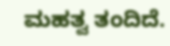ಮಹತ್ವ ತಂದಿದೆ.